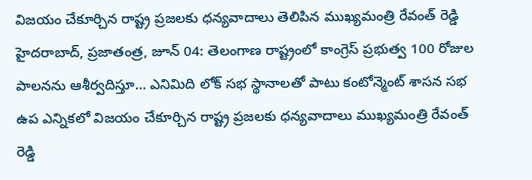విజయం చేకూర్చిన రాష్ట్ర ప్రజలకు ధన్యవాదాలు తెలిపిన ముఖ్యమంత్రి రేవంత్ రెడ్డి
హైదరాబాద్, ప్రజాతంత్ర, జూన్ 04: తెలంగాణ రాష్ట్రంలో కాంగ్రెస్ ప్రభుత్వ 100 రోజుల పాలనను ఆశీర్వదిస్తూ… ఎనిమిది లోక్ సభ స్థానాలతో పాటు కంటోన్మెంట్ శాసన సభ ఉప ఎన్నికలో విజయం చేకూర్చిన రాష్ట్ర ప్రజలకు ధన్యవాదాలు ముఖ్యమంత్రి రేవంత్ రెడ్డి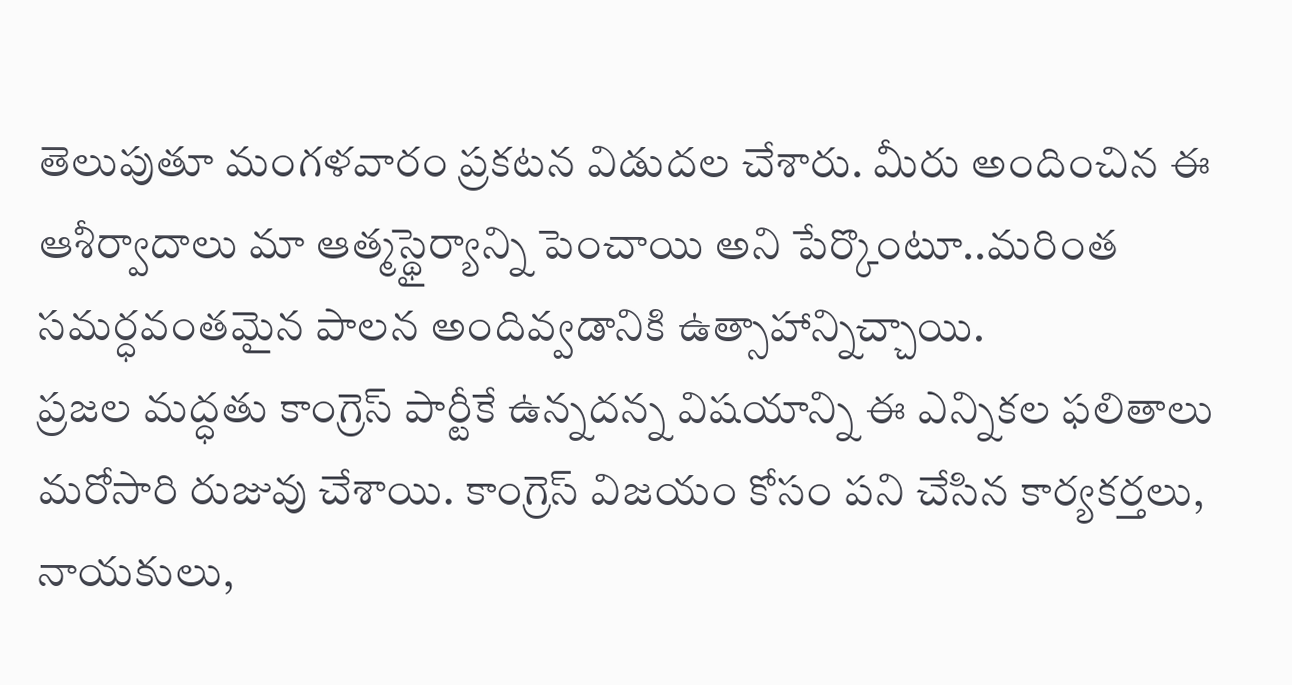తెలుపుతూ మంగళవారం ప్రకటన విడుదల చేశారు. మీరు అందించిన ఈ ఆశీర్వాదాలు మా ఆత్మస్థైర్యాన్ని పెంచాయి అని పేర్కొంటూ..మరింత సమర్ధవంతమైన పాలన అందివ్వడానికి ఉత్సాహాన్నిచ్చాయి.
ప్రజల మద్ధతు కాంగ్రెస్ పార్టీకే ఉన్నదన్న విషయాన్ని ఈ ఎన్నికల ఫలితాలు మరోసారి రుజువు చేశాయి. కాంగ్రెస్ విజయం కోసం పని చేసిన కార్యకర్తలు, నాయకులు,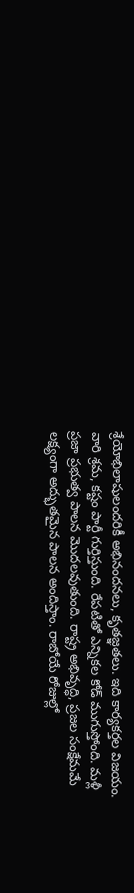శ్రేయోభిలాషులందరికీ అభినందనలు, కృతజ్ఞతలు. ఇది కార్యకర్తల విజయం. వారి శ్రమ, కష్టం పార్టీ గుర్తిస్తుంది. రేపటితో ఎన్నికల కోడ్ ముగుస్తోంది. మళ్లీ ప్రజా ప్రభుత్వ పాలన మొదలవుతుంది. రాష్ట్ర అభివృద్ధి, ప్రజల సంక్షేమమే లక్ష్యంగా అద్భుతమైన పాలన అందిస్తాం. రాబోయే రోజుల్లో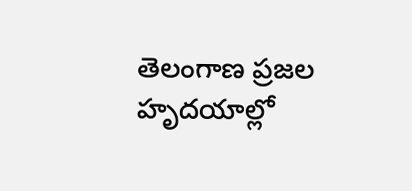తెలంగాణ ప్రజల హృదయాల్లో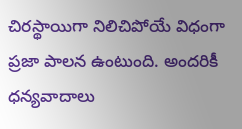చిరస్థాయిగా నిలిచిపోయే విధంగా ప్రజా పాలన ఉంటుంది. అందరికీ ధన్యవాదాలు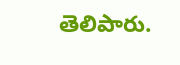తెలిపారు.